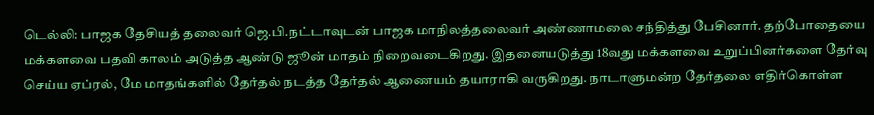டெல்லி: பாஜக தேசியத் தலைவர் ஜெ.பி.நட்டாவுடன் பாஜக மாநிலத்தலைவர் அண்ணாமலை சந்தித்து பேசினார். தற்போதையை மக்களவை பதவி காலம் அடுத்த ஆண்டு ஜூன் மாதம் நிறைவடைகிறது. இதனையடுத்து 18வது மக்களவை உறுப்பினர்களை தேர்வு செய்ய ஏப்ரல், மே மாதங்களில் தேர்தல் நடத்த தேர்தல் ஆணையம் தயாராகி வருகிறது. நாடாளுமன்ற தேர்தலை எதிர்கொள்ள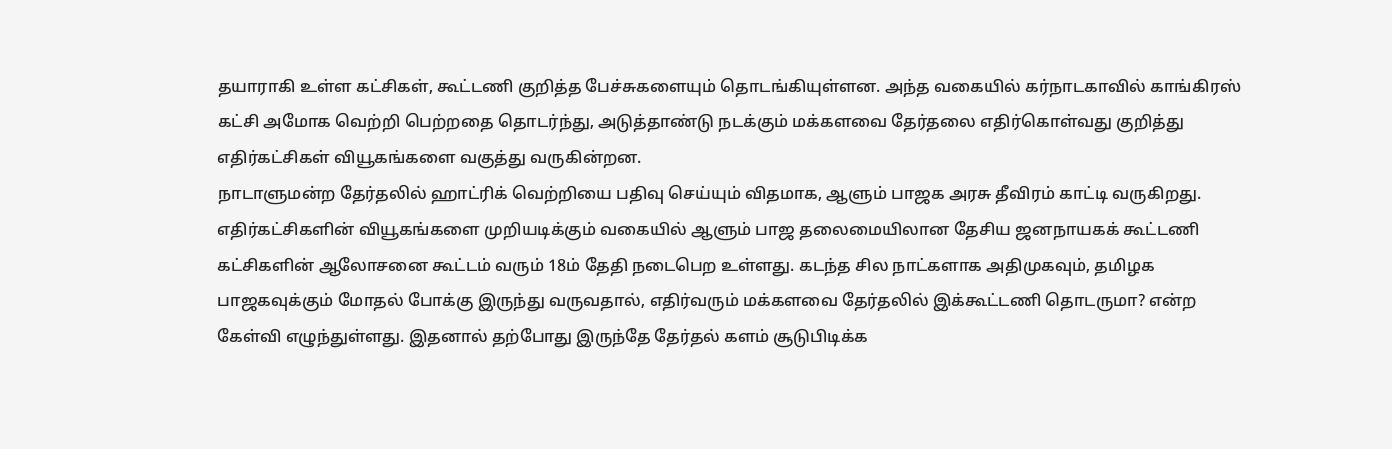தயாராகி உள்ள கட்சிகள், கூட்டணி குறித்த பேச்சுகளையும் தொடங்கியுள்ளன. அந்த வகையில் கர்நாடகாவில் காங்கிரஸ் கட்சி அமோக வெற்றி பெற்றதை தொடர்ந்து, அடுத்தாண்டு நடக்கும் மக்களவை தேர்தலை எதிர்கொள்வது குறித்து எதிர்கட்சிகள் வியூகங்களை வகுத்து வருகின்றன.
நாடாளுமன்ற தேர்தலில் ஹாட்ரிக் வெற்றியை பதிவு செய்யும் விதமாக, ஆளும் பாஜக அரசு தீவிரம் காட்டி வருகிறது. எதிர்கட்சிகளின் வியூகங்களை முறியடிக்கும் வகையில் ஆளும் பாஜ தலைமையிலான தேசிய ஜனநாயகக் கூட்டணி கட்சிகளின் ஆலோசனை கூட்டம் வரும் 18ம் தேதி நடைபெற உள்ளது. கடந்த சில நாட்களாக அதிமுகவும், தமிழக பாஜகவுக்கும் மோதல் போக்கு இருந்து வருவதால், எதிர்வரும் மக்களவை தேர்தலில் இக்கூட்டணி தொடருமா? என்ற கேள்வி எழுந்துள்ளது. இதனால் தற்போது இருந்தே தேர்தல் களம் சூடுபிடிக்க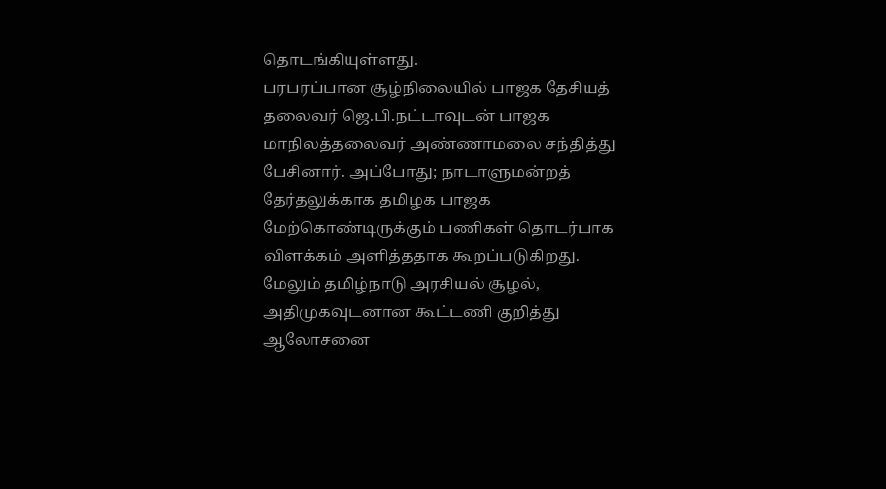தொடங்கியுள்ளது.
பரபரப்பான சூழ்நிலையில் பாஜக தேசியத் தலைவர் ஜெ.பி.நட்டாவுடன் பாஜக மாநிலத்தலைவர் அண்ணாமலை சந்தித்து பேசினார். அப்போது; நாடாளுமன்றத் தேர்தலுக்காக தமிழக பாஜக மேற்கொண்டிருக்கும் பணிகள் தொடர்பாக விளக்கம் அளித்ததாக கூறப்படுகிறது. மேலும் தமிழ்நாடு அரசியல் சூழல், அதிமுகவுடனான கூட்டணி குறித்து ஆலோசனை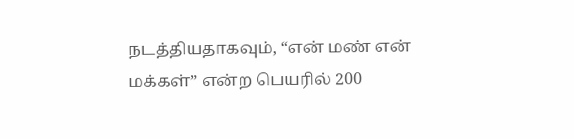நடத்தியதாகவும், “என் மண் என் மக்கள்” என்ற பெயரில் 200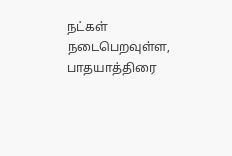நட்கள் நடைபெறவுள்ள, பாதயாத்திரை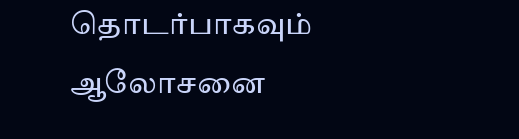தொடர்பாகவும் ஆலோசனை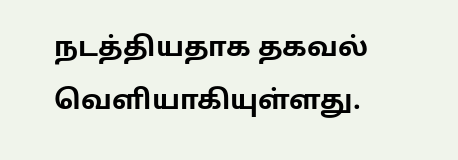நடத்தியதாக தகவல் வெளியாகியுள்ளது.